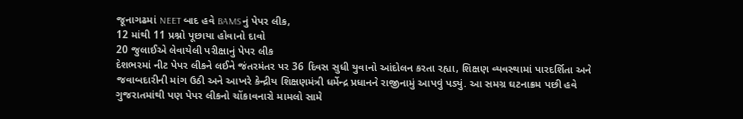જૂનાગઢમાં NEET બાદ હવે BAMSનું પેપર લીક,
12 માંથી 11 પ્રશ્નો પૂછાયા હોવાનો દાવો
20 જુલાઈએ લેવાયેલી પરીક્ષાનું પેપર લીક
દેશભરમાં નીટ પેપર લીકને લઈને જંતરમંતર પર 36 દિવસ સુધી યુવાનો આંદોલન કરતા રહ્યા, શિક્ષણ વ્યવસ્થામાં પારદર્શિતા અને જવાબદારીની માંગ ઉઠી અને આખરે કેન્દ્રીય શિક્ષણમંત્રી ધર્મેન્દ્ર પ્રધાનને રાજીનામું આપવું પડ્યું. આ સમગ્ર ઘટનાક્રમ પછી હવે ગુજરાતમાંથી પણ પેપર લીકનો ચોંકાવનારો મામલો સામે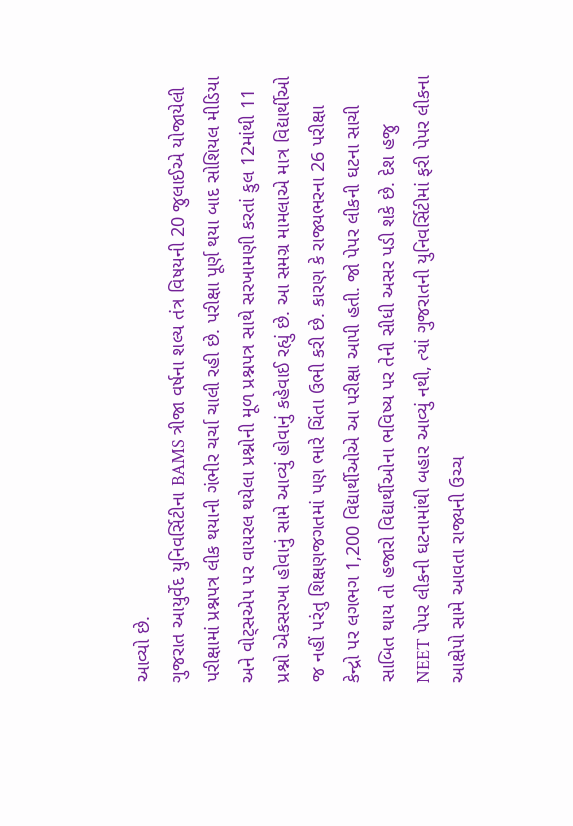આવ્યો છે.
ગુજરાત આયુર્વેદ યુનિવર્સિટીના BAMS ત્રીજા વર્ષના શલ્ય તંત્ર વિષયની 20 જુલાઈએ યોજાયેલી પરીક્ષામાં પ્રશ્નપત્ર લીક થયાની ગંભીર ચર્ચા ચાલી રહી છે. પરીક્ષા પૂર્ણ થયા બાદ સોશિયલ મીડિયા અને વોટ્સએપ પર વાયરલ થયેલા પ્રશ્નોની મૂળ પ્રશ્નપત્ર સાથે સરખામણી કરતાં કુલ 12માંથી 11 પ્રશ્નો એકસરખા હોવાનું સામે આવ્યું હોવાનું કહેવાઈ રહ્યું છે. આ સમગ્ર મામલાએ માત્ર વિદ્યાર્થીઓ જ નહીં પરંતુ શિક્ષણજગતમાં પણ ભારે ચિંતા ઉભી કરી છે. કારણ કે રાજ્યભરના 26 પરીક્ષા કેન્દ્રો પર લગભગ 1,200 વિદ્યાર્થીઓએ આ પરીક્ષા આપી હતી. જો પેપર લીકની ઘટના સાચી સાબિત થાય તો હજારો વિદ્યાર્થીઓના ભવિષ્ય પર તેની સીધી અસર પડી શકે છે. દેશ હજુ NEET પેપર લીકની ઘટનામાંથી બહાર આવ્યું નથી, ત્યાં ગુજરાતની યુનિવર્સિટીમાં ફરી પેપર લીકના આક્ષેપો સામે આવતા રાજ્યની ઉચ્ચ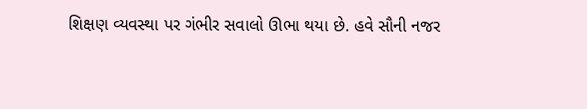શિક્ષણ વ્યવસ્થા પર ગંભીર સવાલો ઊભા થયા છે. હવે સૌની નજર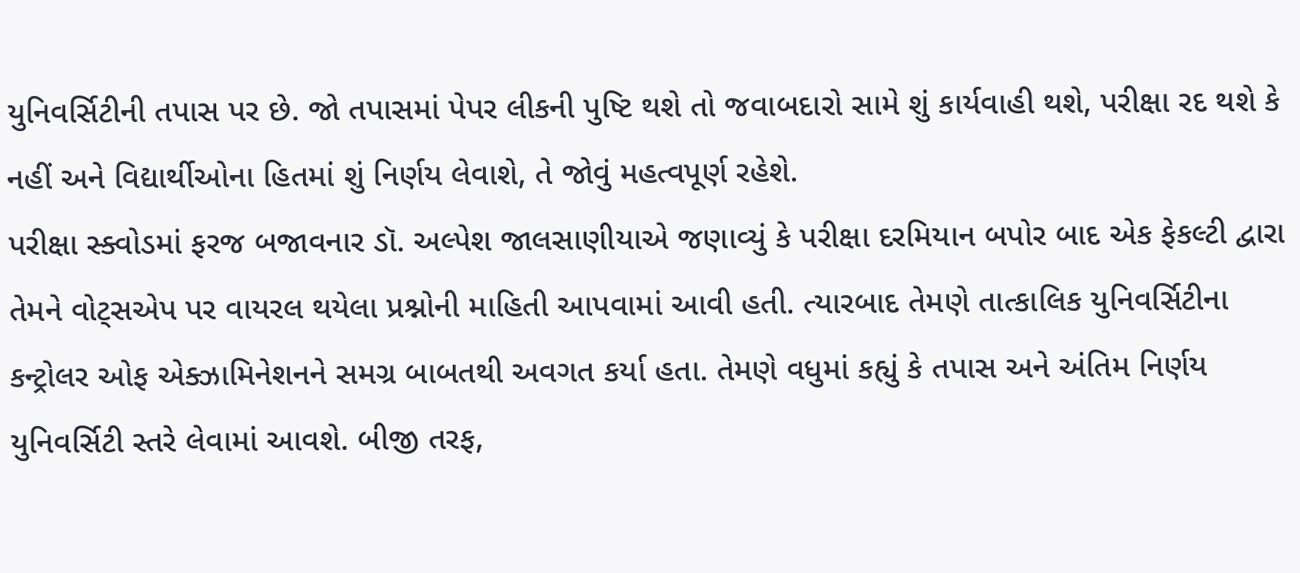યુનિવર્સિટીની તપાસ પર છે. જો તપાસમાં પેપર લીકની પુષ્ટિ થશે તો જવાબદારો સામે શું કાર્યવાહી થશે, પરીક્ષા રદ થશે કે નહીં અને વિદ્યાર્થીઓના હિતમાં શું નિર્ણય લેવાશે, તે જોવું મહત્વપૂર્ણ રહેશે.
પરીક્ષા સ્ક્વોડમાં ફરજ બજાવનાર ડૉ. અલ્પેશ જાલસાણીયાએ જણાવ્યું કે પરીક્ષા દરમિયાન બપોર બાદ એક ફેકલ્ટી દ્વારા તેમને વોટ્સએપ પર વાયરલ થયેલા પ્રશ્નોની માહિતી આપવામાં આવી હતી. ત્યારબાદ તેમણે તાત્કાલિક યુનિવર્સિટીના કન્ટ્રોલર ઓફ એક્ઝામિનેશનને સમગ્ર બાબતથી અવગત કર્યા હતા. તેમણે વધુમાં કહ્યું કે તપાસ અને અંતિમ નિર્ણય યુનિવર્સિટી સ્તરે લેવામાં આવશે. બીજી તરફ,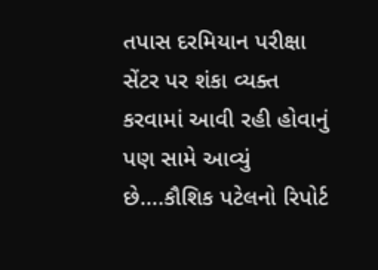તપાસ દરમિયાન પરીક્ષા સેંટર પર શંકા વ્યક્ત કરવામાં આવી રહી હોવાનું પણ સામે આવ્યું છે….કૌશિક પટેલનો રિપોર્ટ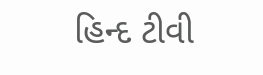હિન્દ ટીવી